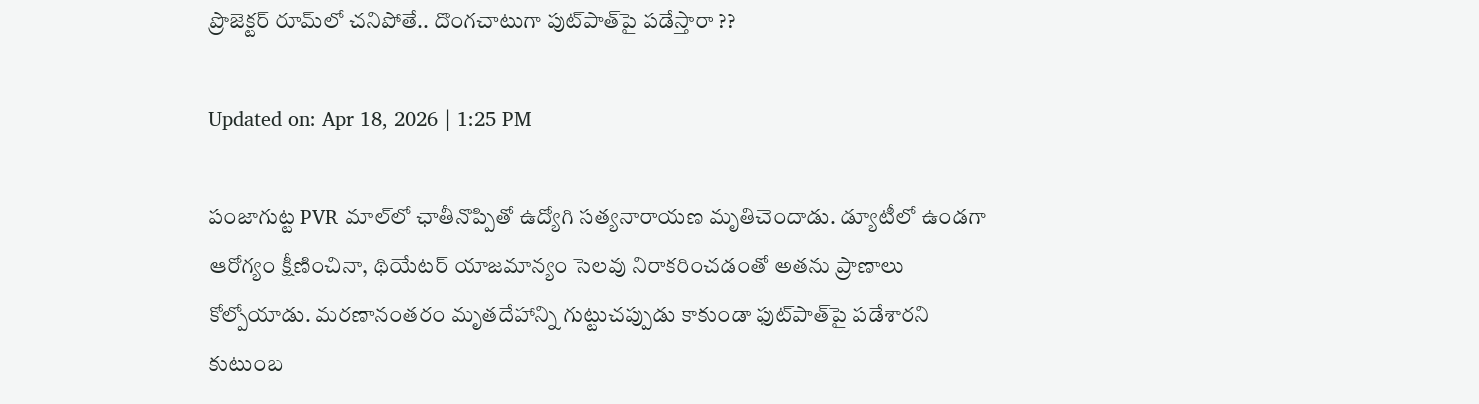ప్రొజెక్టర్ రూమ్‌లో చనిపోతే.. దొంగచాటుగా పుట్‌పాత్‌పై పడేస్తారా ??

Updated on: Apr 18, 2026 | 1:25 PM

పంజాగుట్ట PVR మాల్‌లో ఛాతీనొప్పితో ఉద్యోగి సత్యనారాయణ మృతిచెందాడు. డ్యూటీలో ఉండగా ఆరోగ్యం క్షీణించినా, థియేటర్ యాజమాన్యం సెలవు నిరాకరించడంతో అతను ప్రాణాలు కోల్పోయాడు. మరణానంతరం మృతదేహాన్ని గుట్టుచప్పుడు కాకుండా ఫుట్‌పాత్‌పై పడేశారని కుటుంబ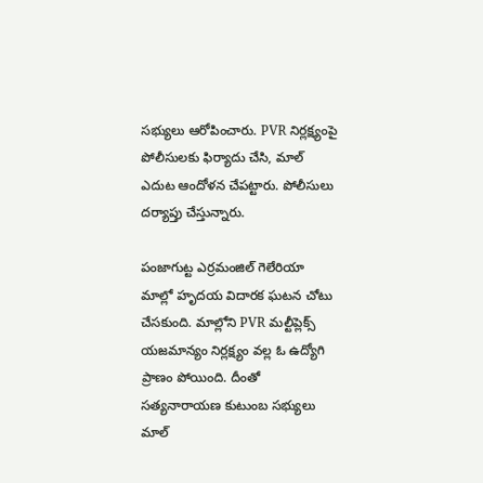సభ్యులు ఆరోపించారు. PVR నిర్లక్ష్యంపై పోలీసులకు ఫిర్యాదు చేసి, మాల్ ఎదుట ఆందోళన చేపట్టారు. పోలీసులు దర్యాప్తు చేస్తున్నారు.

పంజాగుట్ట ఎర్రమంజిల్ గెలేరియా మాల్లో హృదయ విదారక ఘటన చోటు చేసకుంది. మాల్లోని PVR మల్టీప్లెక్స్‌ యజమాన్యం నిర్లక్ష్యం వల్ల ఓ ఉద్యోగి ప్రాణం పోయింది. దీంతో సత్యనారాయణ కుటుంబ సభ్యులు మాల్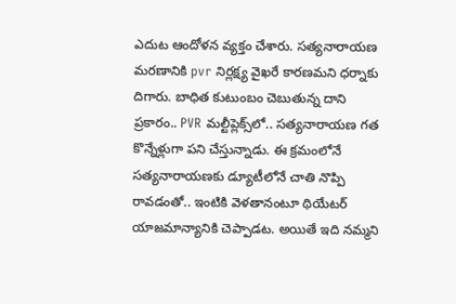ఎదుట ఆందోళన వ్యక్తం చేశారు. సత్యనారాయణ మరణానికి pvr నిర్లక్ష్య వైఖరే కారణమని ధర్నాకు దిగారు. బాధిత కుటుంబం చెబుతున్న దాని ప్రకారం.. PVR మల్టీప్లెక్స్‌లో.. సత్యనారాయణ గత కొన్నేళ్లుగా పని చేస్తున్నాడు. ఈ క్రమంలోనే సత్యనారాయణకు డ్యూటీలోనే చాతి నొప్పి రావడంతో.. ఇంటికి వెళతానంటూ థియేటర్‌ యాజమాన్యానికి చెప్పాడట. అయితే ఇది నమ్మని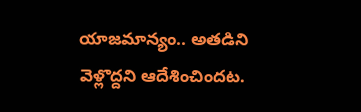యాజమాన్యం.. అతడిని వెళ్లొద్దని ఆదేశించిందట.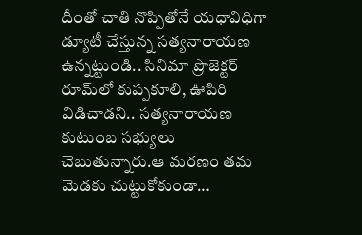దీంతో చాతి నొప్పితోనే యధావిధిగా డ్యూటీ చేస్తున్న సత్యనారాయణ ఉన్నట్టుండి.. సినిమా ప్రొజెక్టర్ రూమ్‌లో కుప్పకూలి, ఊపిరి విడిచాడని.. సత్యనారాయణ కుటుంబ సభ్యులు చెబుతున్నారు.ఆ మరణం తమ మెడకు చుట్టుకోకుండా…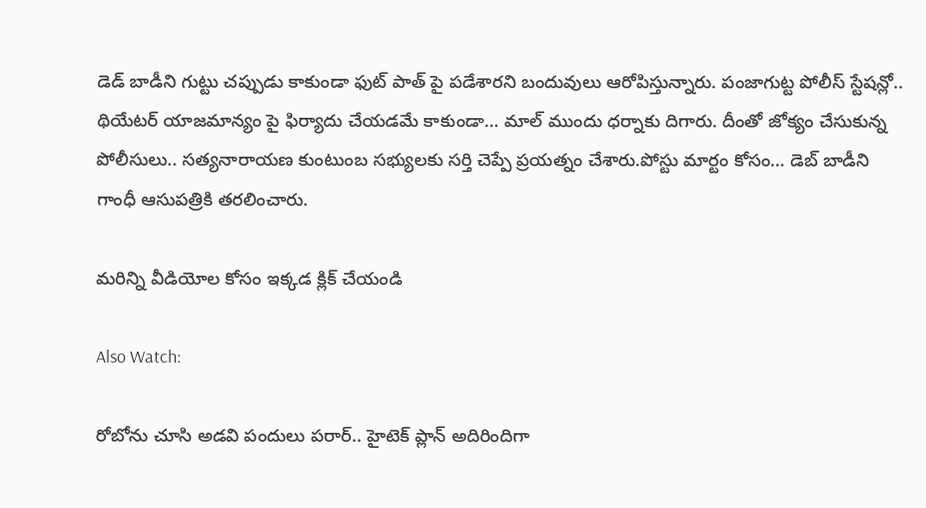డెడ్ బాడీని గుట్టు చప్పుడు కాకుండా ఫుట్ పాత్ పై పడేశారని బందువులు ఆరోపిస్తున్నారు. పంజాగుట్ట పోలీస్‌ స్టేషన్లో.. థియేటర్‌ యాజమాన్యం పై ఫిర్యాదు చేయడమే కాకుండా… మాల్ ముందు ధర్నాకు దిగారు. దీంతో జోక్యం చేసుకున్న పోలీసులు.. సత్యనారాయణ కుంటుంబ సభ్యులకు సర్తి చెప్పే ప్రయత్నం చేశారు.పోస్టు మార్టం కోసం… డెబ్ బాడీని గాంధీ ఆసుపత్రికి తరలించారు.

మరిన్ని వీడియోల కోసం ఇక్కడ క్లిక్ చేయండి

Also Watch:

రోబోను చూసి అడవి పందులు పరార్.. హైటెక్‌ ప్లాన్‌ అదిరిందిగా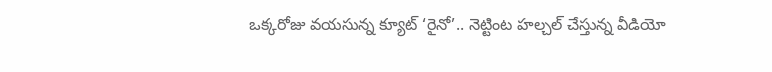ఒక్కరోజు వయసున్న క్యూట్ ‘రైనో’.. నెట్టింట హల్చల్ చేస్తున్న వీడియో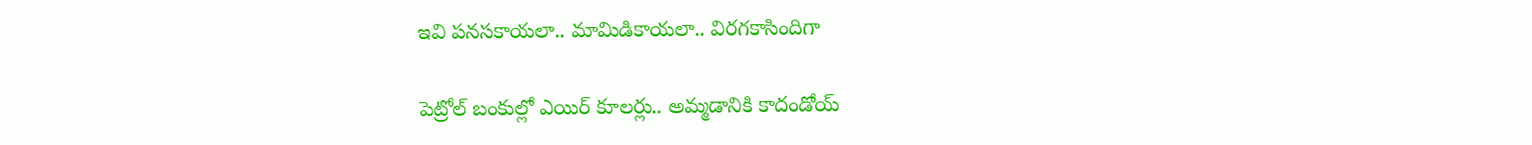ఇవి పనసకాయలా.. మామిడికాయలా.. విరగకాసిందిగా

పెట్రోల్‌ బంకుల్లో ఎయిర్‌ కూలర్లు.. అమ్మడానికి కాదండోయ్‌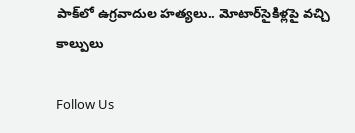పాక్‌లో ఉగ్రవాదుల హత్యలు.. మోటార్‌సైకిళ్లపై వచ్చి కాల్పులు

Follow Us